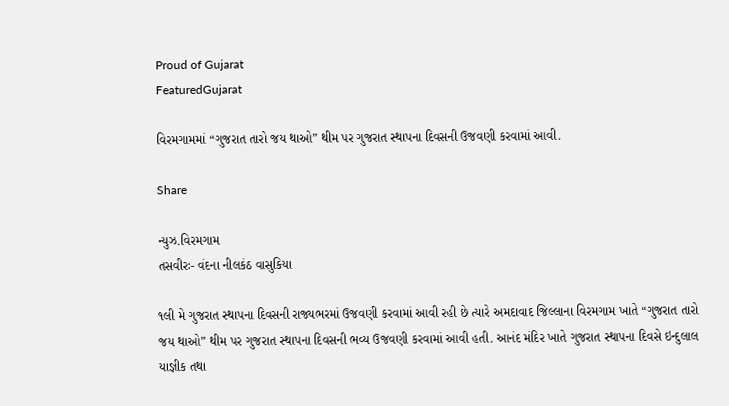Proud of Gujarat
FeaturedGujarat

વિરમગામમાં “ગુજરાત તારો જય થાઓ” થીમ પર ગુજરાત સ્થાપના દિવસની ઉજવણી કરવામાં આવી.

Share

ન્યુઝ.વિરમગામ
તસવીરઃ- વંદના નીલકંઠ વાસુકિયા

૧લી મે ગુજરાત સ્થાપના દિવસની રાજ્યભરમાં ઉજવણી કરવામાં આવી રહી છે ત્યારે અમદાવાદ જિલ્લાના વિરમગામ ખાતે “ગુજરાત તારો જય થાઓ” થીમ પર ગુજરાત સ્થાપના દિવસની ભવ્ય ઉજવણી કરવામાં આવી હતી. આનંદ મંદિર ખાતે ગુજરાત સ્થાપના દિવસે ઇન્દુલાલ યાજ્ઞીક તથા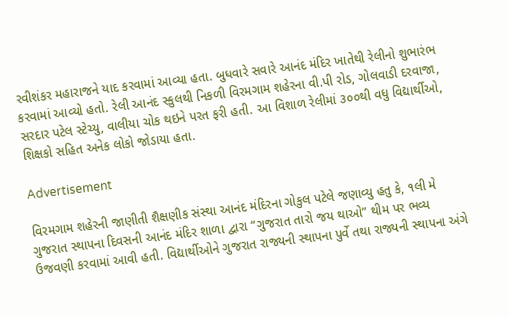રવીશંકર મહારાજને યાદ કરવામાં આવ્યા હતા. બુધવારે સવારે આનંદ મંદિર ખાતેથી રેલીનો શુભારંભ કરવામાં આવ્યો હતો. રેલી આનંદ સ્કુલથી નિકળી વિરમગામ શહેરના વી.પી રોડ, ગોલવાડી દરવાજા, સરદાર પટેલ સ્ટેચ્યુ, વાલીયા ચોક થઇને પરત ફરી હતી. આ વિશાળ રેલીમાં ૩૦૦થી વધુ વિદ્યાર્થીઓ, શિક્ષકો સહિત અનેક લોકો જોડાયા હતા.

Advertisement

વિરમગામ શહેરની જાણીતી શૈક્ષણીક સંસ્થા આનંદ મંદિરના ગોકુલ પટેલે જણાવ્યુ હતુ કે, ૧લી મે ગુજરાત સ્થાપના દિવસની આનંદ મંદિર શાળા દ્વારા “ગુજરાત તારો જય થાઓ” થીમ પર ભવ્ય ઉજવણી કરવામાં આવી હતી. વિદ્યાર્થીઓને ગુજરાત રાજ્યની સ્થાપના પુર્વે તથા રાજ્યની સ્થાપના અંગે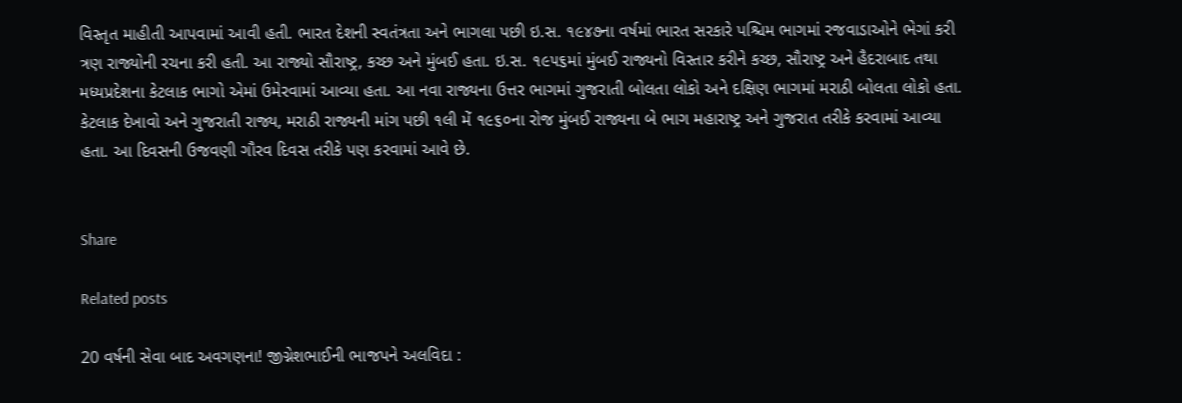વિસ્તૃત માહીતી આપવામાં આવી હતી. ભારત દેશની સ્વતંત્રતા અને ભાગલા પછી ઇ.સ. ૧૯૪૭ના વર્ષમાં ભારત સરકારે પશ્ચિમ ભાગમાં રજવાડાઓને ભેગાં કરી ત્રણ રાજ્યોની રચના કરી હતી. આ રાજ્યો સૌરાષ્ટ્ર, કચ્છ અને મુંબઈ હતા. ઇ.સ. ૧૯૫૬માં મુંબઈ રાજ્યનો વિસ્તાર કરીને કચ્છ, સૌરાષ્ટ્ર અને હૈદરાબાદ તથા મધ્યપ્રદેશના કેટલાક ભાગો એમાં ઉમેરવામાં આવ્યા હતા. આ નવા રાજ્યના ઉત્તર ભાગમાં ગુજરાતી બોલતા લોકો અને દક્ષિણ ભાગમાં મરાઠી બોલતા લોકો હતા. કેટલાક દેખાવો અને ગુજરાતી રાજ્ય, મરાઠી રાજ્યની માંગ પછી ૧લી મેં ૧૯૬૦ના રોજ મુંબઈ રાજ્યના બે ભાગ મહારાષ્ટ્ર અને ગુજરાત તરીકે કરવામાં આવ્યા હતા. આ દિવસની ઉજવણી ગૌરવ દિવસ તરીકે પણ કરવામાં આવે છે.


Share

Related posts

20 વર્ષની સેવા બાદ અવગણના! જીગ્નેશભાઈની ભાજપને અલવિદા :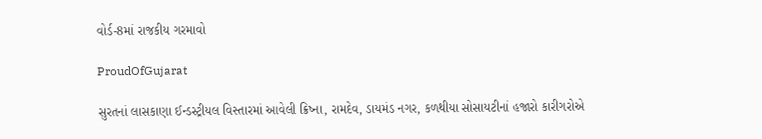વોર્ડ-8માં રાજકીય ગરમાવો

ProudOfGujarat

સુરતનાં લાસકાણા ઈન્ડસ્ટ્રીયલ વિસ્તારમાં આવેલી ક્રિષ્ના, રામદેવ, ડાયમંડ નગર, કળથીયા સોસાયટીનાં હજારો કારીગરોએ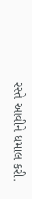રસ્તે આવીને ધમાલ કરી.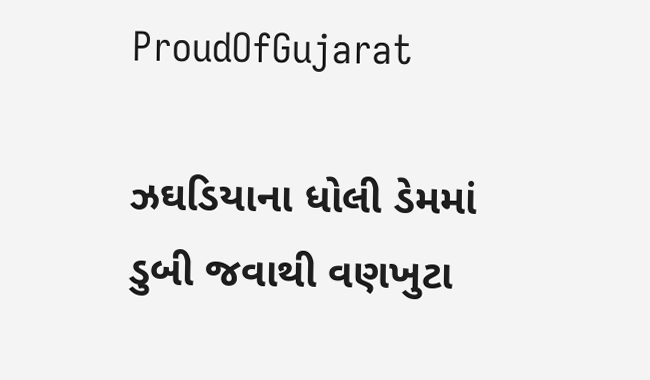ProudOfGujarat

ઝઘડિયાના ધોલી ડેમમાં ડુબી જવાથી વણખુટા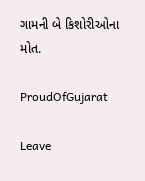ગામની બે કિશોરીઓના મોત.

ProudOfGujarat

Leave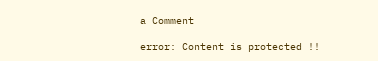a Comment

error: Content is protected !!